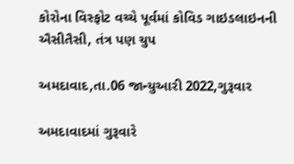કોરોના વિસ્ફોટ વચ્ચે પૂર્વમાં કોવિડ ગાઇડલાઇનની ઐસીતૈસી, તંત્ર પણ ચુપ

અમદાવાદ,તા.06 જાન્યુઆરી 2022,ગુરૂવાર

અમદાવાદમાં ગુરૂવારે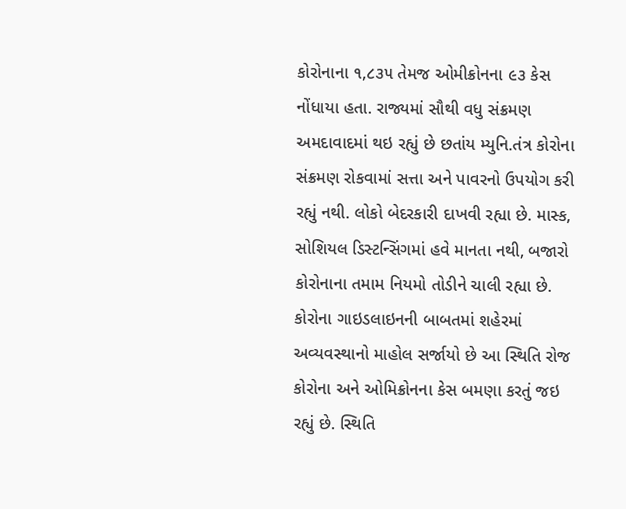કોરોનાના ૧,૮૩૫ તેમજ ઓમીક્રોનના ૯૩ કેસ નોંધાયા હતા. રાજ્યમાં સૌથી વધુ સંક્રમણ અમદાવાદમાં થઇ રહ્યું છે છતાંય મ્યુનિ.તંત્ર કોરોના સંક્રમણ રોકવામાં સત્તા અને પાવરનો ઉપયોગ કરી રહ્યું નથી. લોકો બેદરકારી દાખવી રહ્યા છે. માસ્ક, સોશિયલ ડિસ્ટન્સિંગમાં હવે માનતા નથી, બજારો કોરોનાના તમામ નિયમો તોડીને ચાલી રહ્યા છે. કોરોના ગાઇડલાઇનની બાબતમાં શહેરમાં અવ્યવસ્થાનો માહોલ સર્જાયો છે આ સ્થિતિ રોજ કોરોના અને ઓમિક્રોનના કેસ બમણા કરતું જઇ રહ્યું છે. સ્થિતિ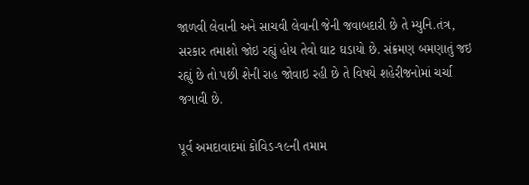જાળવી લેવાની અને સાચવી લેવાની જેની જવાબદારી છે તે મ્યુનિ.તંત્ર, સરકાર તમાશો જોઇ રહ્યું હોય તેવો ઘાટ ઘડાયો છે. સંક્રમણ બમણાતું જઇ રહ્યું છે તો પછી શેની રાહ જોવાઇ રહી છે તે વિષયે શહેરીજનોમાં ચર્ચા જગાવી છે.

પૂર્વ અમદાવાદમાં કોવિડ-૧૯ની તમામ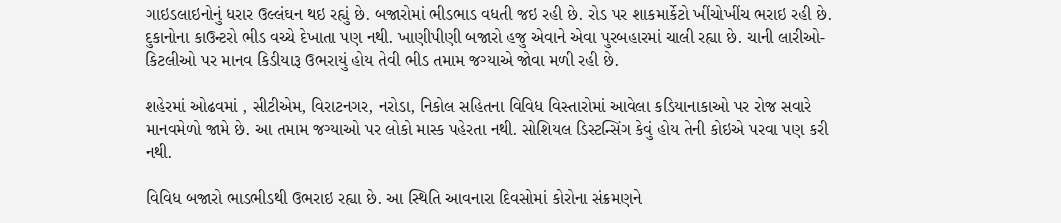ગાઇડલાઇનોનું ધરાર ઉલ્લંઘન થઇ રહ્યું છે. બજારોમાં ભીડભાડ વધતી જઇ રહી છે. રોડ પર શાકમાર્કેટો ખીંચોખીંચ ભરાઇ રહી છે. દુકાનોના કાઉન્ટરો ભીડ વચ્ચે દેખાતા પણ નથી. ખાણીપીણી બજારો હજુ એવાને એવા પુરબહારમાં ચાલી રહ્યા છે. ચાની લારીઓ-કિટલીઓ પર માનવ કિડીયારૂ ઉભરાયું હોય તેવી ભીડ તમામ જગ્યાએ જોવા મળી રહી છે.

શહેરમાં ઓઢવમાં , સીટીએમ, વિરાટનગર, નરોડા, નિકોલ સહિતના વિવિધ વિસ્તારોમાં આવેલા કડિયાનાકાઓ પર રોજ સવારે માનવમેળો જામે છે. આ તમામ જગ્યાઓ પર લોકો માસ્ક પહેરતા નથી. સોશિયલ ડિસ્ટન્સિંગ કેવું હોય તેની કોઇએ પરવા પણ કરી નથી.

વિવિધ બજારો ભાડભીડથી ઉભરાઇ રહ્યા છે. આ સ્થિતિ આવનારા દિવસોમાં કોરોના સંક્રમણને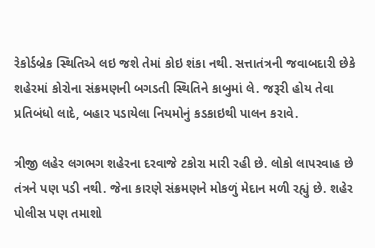રેકોર્ડબ્રેક સ્થિતિએ લઇ જશે તેમાં કોઇ શંકા નથી. સત્તાતંત્રની જવાબદારી છેકે શહેરમાં કોરોના સંક્રમણની બગડતી સ્થિતિને કાબુમાં લે. જરૂરી હોય તેવા પ્રતિબંધો લાદે, બહાર પડાયેલા નિયમોનું કડકાઇથી પાલન કરાવે.

ત્રીજી લહેર લગભગ શહેરના દરવાજે ટકોરા મારી રહી છે. લોકો લાપરવાહ છે તંત્રને પણ પડી નથી. જેના કારણે સંક્રમણને મોકળું મેદાન મળી રહ્યું છે. શહેર પોલીસ પણ તમાશો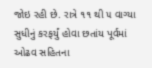જોઇ રહી છે. રાત્રે ૧૧ થી ૫ વાગ્યા સુધીનું કરફર્યું હોવા છતાંય પૂર્વમાં ઓઢવ સહિતના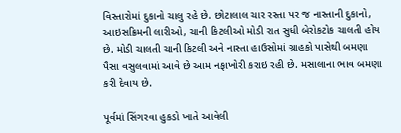વિસ્તારોમાં દુકાનો ચાલુ રહે છે. છોટાલાલ ચાર રસ્તા પર જ નાસ્તાની દુકાનો, આઇસક્રિમની લારીઓ, ચાની કિટલીઓ મોડી રાત સુધી બેરોકટોક ચાલતી હોય છે. મોડી ચાલતી ચાની કિટલી અને નાસ્તા હાઉસોમાં ગ્રાહકો પાસેથી બમણા પૈસા વસુલવામાં આવે છે આમ નફાખોરી કરાઇ રહી છે. મસાલાના ભાવ બમણા કરી દેવાય છે.

પૂર્વમાં સિંગરવા હુકડો ખાતે આવેલી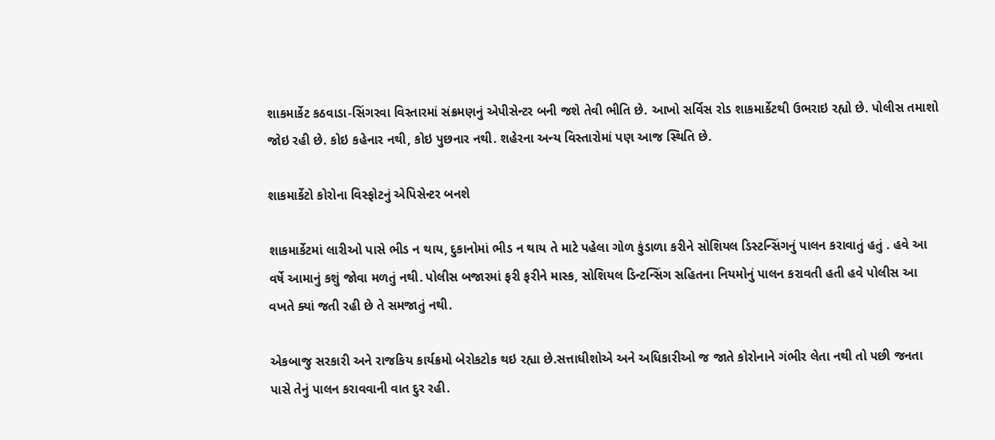શાકમાર્કેટ કઠવાડા-સિંગરવા વિસ્તારમાં સંક્રમણનું એપીસેન્ટર બની જશે તેવી ભીતિ છે. આખો સર્વિસ રોડ શાકમાર્કેટથી ઉભરાઇ રહ્યો છે. પોલીસ તમાશો જોઇ રહી છે. કોઇ કહેનાર નથી, કોઇ પુછનાર નથી. શહેરના અન્ય વિસ્તારોમાં પણ આજ સ્થિતિ છે.

શાકમાર્કેટો કોરોના વિસ્ફોટનું એપિસેન્ટર બનશે

શાકમાર્કેટમાં લારીઓ પાસે ભીડ ન થાય, દુકાનોમાં ભીડ ન થાય તે માટે પહેલા ગોળ કુંડાળા કરીને સોશિયલ ડિસ્ટન્સિંગનું પાલન કરાવાતું હતું . હવે આ વર્ષે આમાનું કશું જોવા મળતું નથી. પોલીસ બજારમાં ફરી ફરીને માસ્ક, સોશિયલ ડિન્ટન્સિંગ સહિતના નિયમોનું પાલન કરાવતી હતી હવે પોલીસ આ વખતે ક્યાં જતી રહી છે તે સમજાતું નથી.

એકબાજુ સરકારી અને રાજકિય કાર્યક્રમો બેરોકટોક થઇ રહ્યા છે.સત્તાધીશોએ અને અધિકારીઓ જ જાતે કોરોનાને ગંભીર લેતા નથી તો પછી જનતા પાસે તેનું પાલન કરાવવાની વાત દુર રહી.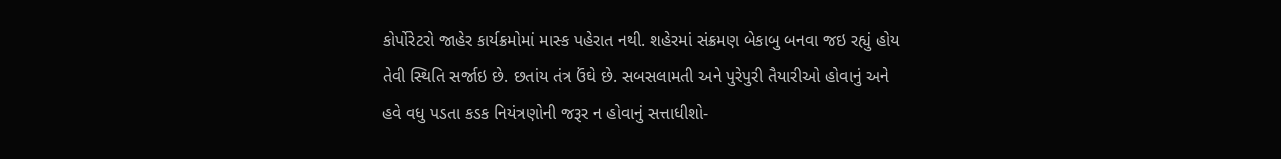કોર્પોરેટરો જાહેર કાર્યક્રમોમાં માસ્ક પહેરાત નથી. શહેરમાં સંક્રમણ બેકાબુ બનવા જઇ રહ્યું હોય તેવી સ્થિતિ સર્જાઇ છે. છતાંય તંત્ર ઉંઘે છે. સબસલામતી અને પુરેપુરી તૈયારીઓ હોવાનું અને હવે વધુ પડતા કડક નિયંત્રણોની જરૂર ન હોવાનું સત્તાધીશો-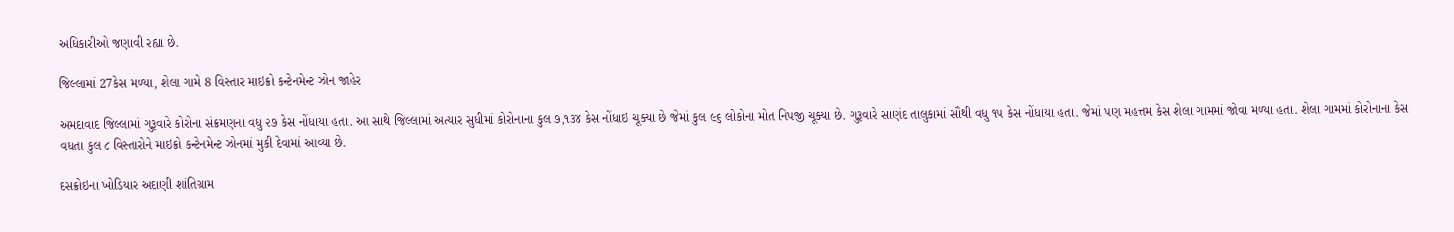અધિકારીઓ જણાવી રહ્યા છે.

જિલ્લામાં 27કેસ મળ્યા, શેલા ગામે 8 વિસ્તાર માઇક્રો કન્ટેનમેન્ટ ઝોન જાહેર

અમદાવાદ જિલ્લામાં ગુરૂવારે કોરોના સંક્રમણના વધુ ૨૭ કેસ નોંધાયા હતા. આ સાથે જિલ્લામાં અત્યાર સુધીમાં કોરોનાના કુલ ૭,૧૩૪ કેસ નોંધાઇ ચૂક્યા છે જેમાં કુલ ૯૬ લોકોના મોત નિપજી ચૂક્યા છે. ગુરૂવારે સાણંદ તાલુકામાં સૌથી વધુ ૧૫ કેસ નોંધાયા હતા. જેમાં પણ મહત્તમ કેસ શેલા ગામમાં જોવા મળ્યા હતા. શેલા ગામમાં કોરોનાના કેસ વધતા કુલ ૮ વિસ્તારોને માઇક્રો કન્ટેનમેન્ટ ઝોનમાં મુકી દેવામાં આવ્યા છે.

દસક્રોઇના ખોડિયાર અદાણી શાંતિગ્રામ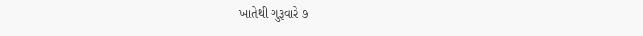ખાતેથી ગુરૂવારે ૭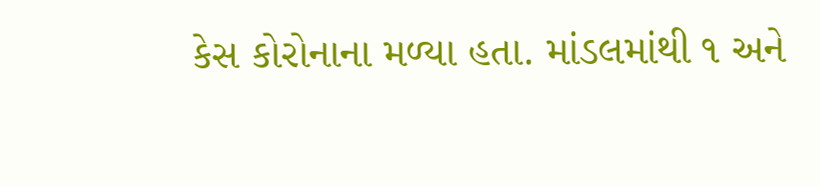કેસ કોરોનાના મળ્યા હતા. માંડલમાંથી ૧ અને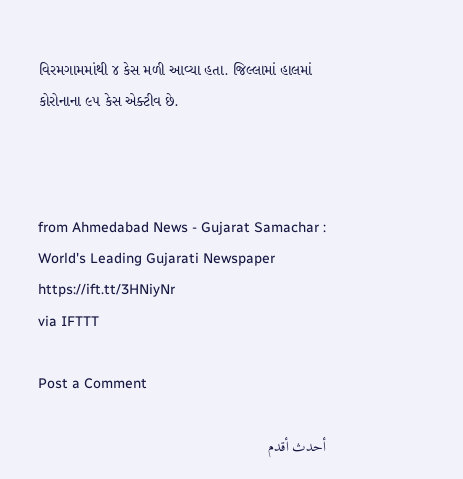વિરમગામમાંથી ૪ કેસ મળી આવ્યા હતા. જિલ્લામાં હાલમાં કોરોનાના ૯૫ કેસ એક્ટીવ છે.



from Ahmedabad News - Gujarat Samachar : World's Leading Gujarati Newspaper https://ift.tt/3HNiyNr
via IFTTT

Post a Comment

أحدث أقدم